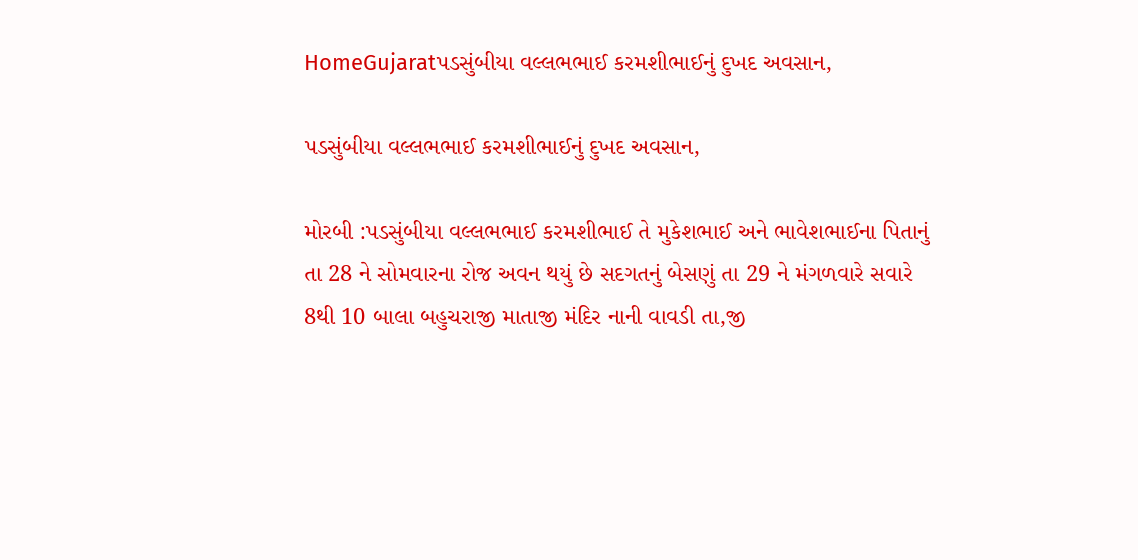HomeGujaratપડસુંબીયા વલ્લભભાઈ કરમશીભાઈનું દુખદ અવસાન,

પડસુંબીયા વલ્લભભાઈ કરમશીભાઈનું દુખદ અવસાન,

મોરબી :પડસુંબીયા વલ્લભભાઈ કરમશીભાઈ તે મુકેશભાઈ અને ભાવેશભાઈના પિતાનું તા 28 ને સોમવારના રોજ અવન થયું છે સદગતનું બેસણું તા 29 ને મંગળવારે સવારે 8થી 10 બાલા બહુચરાજી માતાજી મંદિર નાની વાવડી તા,જી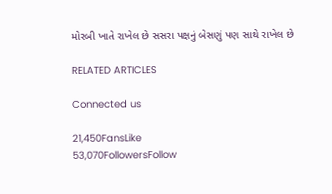મોરબી ખાતે રાખેલ છે સસરા પક્ષનું બેસણું પણ સાથે રાખેલ છે

RELATED ARTICLES

Connected us

21,450FansLike
53,070FollowersFollow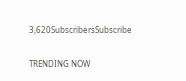3,620SubscribersSubscribe

TRENDING NOW